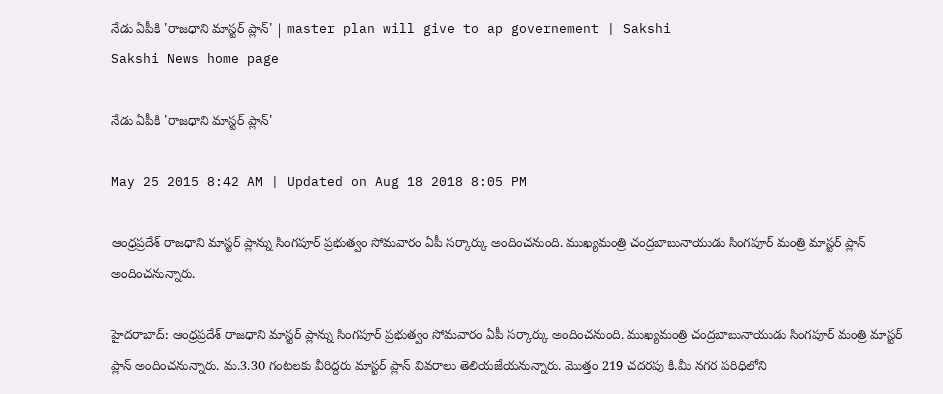నేడు ఏపీకి 'రాజధాని మాస్టర్ ప్లాన్' | master plan will give to ap governement | Sakshi
Sakshi News home page

నేడు ఏపీకి 'రాజధాని మాస్టర్ ప్లాన్'

May 25 2015 8:42 AM | Updated on Aug 18 2018 8:05 PM

ఆంధ్రప్రదేశ్ రాజధాని మాస్టర్ ప్లాన్ను సింగపూర్ ప్రభుత్వం సోమవారం ఏపీ సర్కార్కు అందించనుంది. ముఖ్యమంత్రి చంద్రబాబునాయుడు సింగపూర్ మంత్రి మాస్టర్ ప్లాన్ అందించనున్నారు.

హైదరాబాద్: ఆంధ్రప్రదేశ్ రాజధాని మాస్టర్ ప్లాన్ను సింగపూర్ ప్రభుత్వం సోమవారం ఏపీ సర్కార్కు అందించనుంది. ముఖ్యమంత్రి చంద్రబాబునాయుడు సింగపూర్ మంత్రి మాస్టర్ ప్లాన్ అందించనున్నారు. మ.3.30 గంటలకు వీరిద్దరు మాస్టర్ ప్లాన్ వివరాలు తెలియజేయనున్నారు. మొత్తం 219 చదరపు కి.మీ నగర పరిధిలోని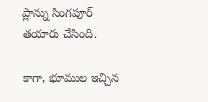ప్లాన్ను సింగపూర్ తయారు చేసింది.

కాగా, భూముల ఇచ్చిన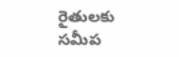రైతులకు సమీప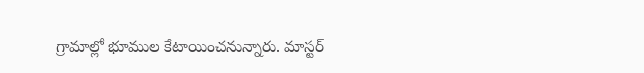గ్రామాల్లో భూముల కేటాయించనున్నారు. మాస్టర్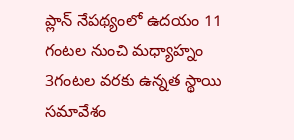ప్లాన్ నేపథ్యంలో ఉదయం 11 గంటల నుంచి మధ్యాహ్నం 3గంటల వరకు ఉన్నత స్థాయి సమావేశం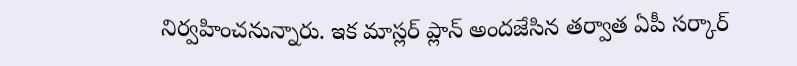నిర్వహించనున్నారు. ఇక మాస్లర్ ప్లాన్ అందజేసిన తర్వాత ఏపీ సర్కార్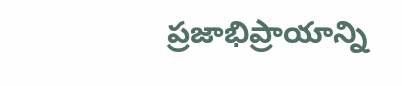ప్రజాభిప్రాయాన్ని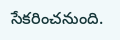సేకరించనుంది.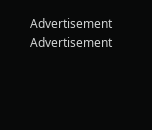Advertisement
Advertisement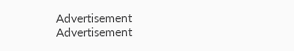Advertisement
Advertisement